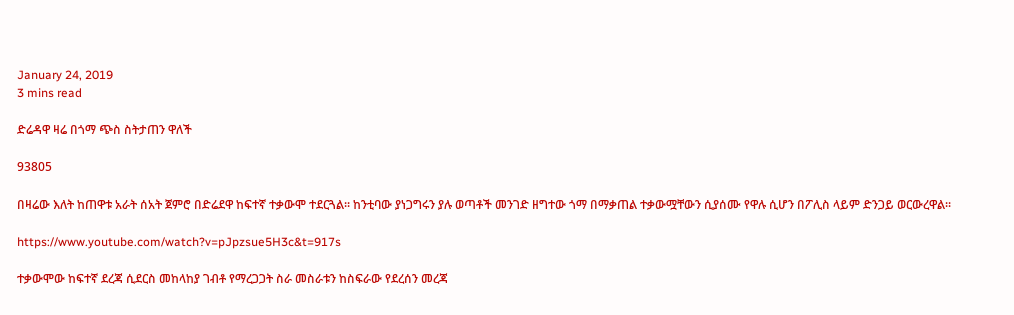January 24, 2019
3 mins read

ድሬዳዋ ዛሬ በጎማ ጭስ ስትታጠን ዋለች

93805

በዛሬው እለት ከጠዋቱ አራት ሰአት ጀምሮ በድሬደዋ ከፍተኛ ተቃውሞ ተደርጓል፡፡ ከንቲባው ያነጋግሩን ያሉ ወጣቶች መንገድ ዘግተው ጎማ በማቃጠል ተቃውሟቸውን ሲያሰሙ የዋሉ ሲሆን በፖሊስ ላይም ድንጋይ ወርውረዋል፡፡

https://www.youtube.com/watch?v=pJpzsue5H3c&t=917s

ተቃውሞው ከፍተኛ ደረጃ ሲደርስ መከላከያ ገብቶ የማረጋጋት ስራ መስራቱን ከስፍራው የደረሰን መረጃ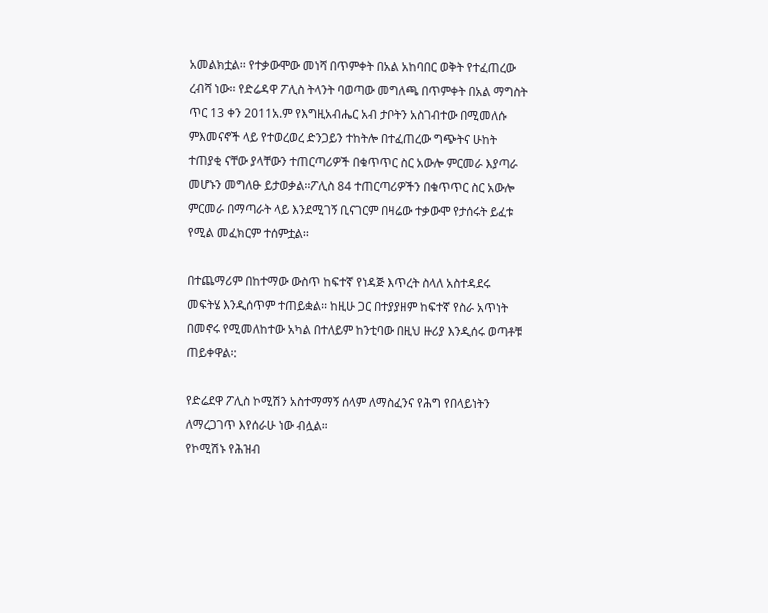አመልክቷል፡፡ የተቃውሞው መነሻ በጥምቀት በአል አከባበር ወቅት የተፈጠረው ረብሻ ነው፡፡ የድሬዳዋ ፖሊስ ትላንት ባወጣው መግለጫ በጥምቀት በአል ማግስት ጥር 13 ቀን 2011አ.ም የእግዚአብሔር አብ ታቦትን አስገብተው በሚመለሱ ምእመናኖች ላይ የተወረወረ ድንጋይን ተከትሎ በተፈጠረው ግጭትና ሁከት ተጠያቂ ናቸው ያላቸውን ተጠርጣሪዎች በቁጥጥር ስር አውሎ ምርመራ እያጣራ መሆኑን መግለፁ ይታወቃል፡፡ፖሊስ 84 ተጠርጣሪዎችን በቁጥጥር ስር አውሎ ምርመራ በማጣራት ላይ እንደሚገኝ ቢናገርም በዛሬው ተቃውሞ የታሰሩት ይፈቱ የሚል መፈክርም ተሰምቷል፡፡

በተጨማሪም በከተማው ውስጥ ከፍተኛ የነዳጅ እጥረት ስላለ አስተዳደሩ መፍትሄ እንዲሰጥም ተጠይቋል፡፡ ከዚሁ ጋር በተያያዘም ከፍተኛ የስራ አጥነት በመኖሩ የሚመለከተው አካል በተለይም ከንቲባው በዚህ ዙሪያ እንዲሰሩ ወጣቶቹ ጠይቀዋል፡:

የድሬደዋ ፖሊስ ኮሚሽን አስተማማኝ ሰላም ለማስፈንና የሕግ የበላይነትን ለማረጋገጥ እየሰራሁ ነው ብሏል።
የኮሚሽኑ የሕዝብ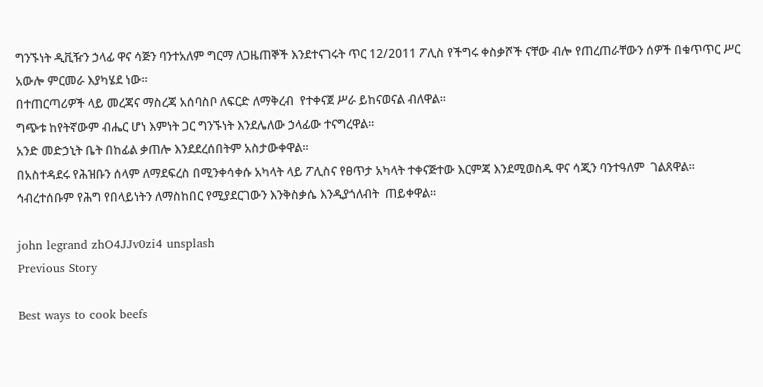ግንኙነት ዲቪዥን ኃላፊ ዋና ሳጅን ባንተአለም ግርማ ለጋዜጠኞች እንደተናገሩት ጥር 12/2011 ፖሊስ የችግሩ ቀስቃሾች ናቸው ብሎ የጠረጠራቸውን ሰዎች በቁጥጥር ሥር አውሎ ምርመራ እያካሄደ ነው፡፡
በተጠርጣሪዎች ላይ መረጃና ማስረጃ አሰባስቦ ለፍርድ ለማቅረብ  የተቀናጀ ሥራ ይከናወናል ብለዋል፡፡
ግጭቱ ከየትኛውም ብሔር ሆነ እምነት ጋር ግንኙነት እንደሌለው ኃላፊው ተናግረዋል።
አንድ መድኃኒት ቤት በከፊል ቃጠሎ እንደደረሰበትም አስታውቀዋል፡፡
በአስተዳደሩ የሕዝቡን ሰላም ለማደፍረስ በሚንቀሳቀሱ አካላት ላይ ፖሊስና የፀጥታ አካላት ተቀናጅተው እርምጃ እንደሚወስዱ ዋና ሳጂን ባንተዓለም  ገልጸዋል፡፡
ኅብረተሰቡም የሕግ የበላይነትን ለማስከበር የሚያደርገውን እንቅስቃሴ እንዲያጎለብት  ጠይቀዋል።

john legrand zhO4JJv0zi4 unsplash
Previous Story

Best ways to cook beefs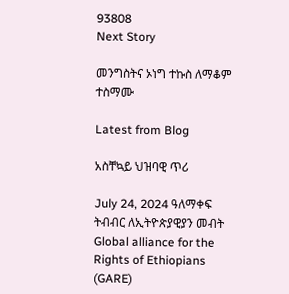93808
Next Story

መንግስትና ኦነግ ተኩስ ለማቆም ተስማሙ

Latest from Blog

አስቸኳይ ህዝባዊ ጥሪ

July 24, 2024 ዓለማቀፍ ትብብር ለኢትዮጵያዊያን መብት Global alliance for the Rights of Ethiopians (GARE)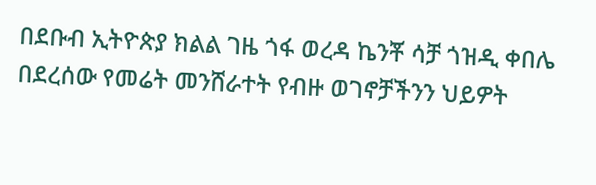በደቡብ ኢትዮጵያ ክልል ገዜ ጎፋ ወረዳ ኬንቾ ሳቻ ጎዝዲ ቀበሌ በደረሰው የመሬት መንሸራተት የብዙ ወገኖቻችንን ህይዎት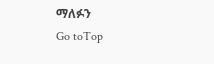ማለፉን
Go toTop